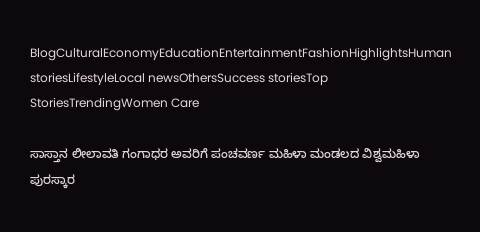BlogCulturalEconomyEducationEntertainmentFashionHighlightsHuman storiesLifestyleLocal newsOthersSuccess storiesTop StoriesTrendingWomen Care

ಸಾಸ್ತಾನ ಲೀಲಾವತಿ ಗಂಗಾಧರ ಅವರಿಗೆ ಪಂಚವರ್ಣ ಮಹಿಳಾ ಮಂಡಲದ ವಿಶ್ವಮಹಿಳಾ ಪುರಸ್ಕಾರ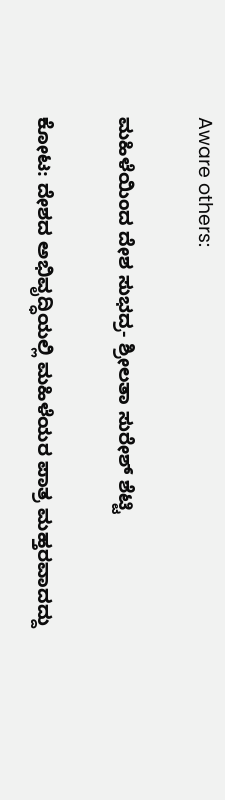Aware others:

ಮಹಿಳೆಯಿಂದ ದೇಶ ಸುಭದ್ರ- ಶ್ರೀಲತಾ ಸುರೇಶ್ ಶೆಟ್ಟಿ

ಕೋಟ: ದೇಶದ ಅಭಿವೃದ್ಧಿಯಲ್ಲಿ ಮಹಿಳೆಯರ ಪಾತ್ರ ಮಹ್ತರವಾದದ್ದು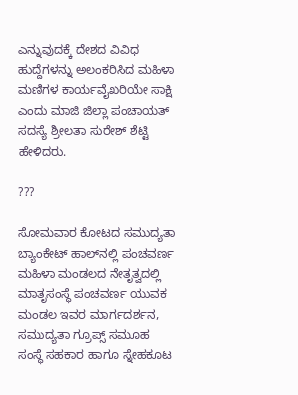ಎನ್ನುವುದಕ್ಕೆ ದೇಶದ ವಿವಿಧ ಹುದ್ದೆಗಳನ್ನು ಅಲಂಕರಿಸಿದ ಮಹಿಳಾ ಮಣಿಗಳ ಕಾರ್ಯವೈಖರಿಯೇ ಸಾಕ್ಷಿ ಎಂದು ಮಾಜಿ ಜಿಲ್ಲಾ ಪಂಚಾಯತ್ ಸದಸ್ಯೆ ಶ್ರೀಲತಾ ಸುರೇಶ್ ಶೆಟ್ಟಿ ಹೇಳಿದರು.

???

ಸೋಮವಾರ ಕೋಟದ ಸಮುದ್ಯತಾ ಬ್ಯಾಂಕೇಟ್ ಹಾಲ್‌ನಲ್ಲಿ ಪಂಚವರ್ಣ ಮಹಿಳಾ ಮಂಡಲದ ನೇತೃತ್ವದಲ್ಲಿ ಮಾತೃಸಂಸ್ಥೆ ಪಂಚವರ್ಣ ಯುವಕ ಮಂಡಲ ಇವರ ಮಾರ್ಗದರ್ಶನ, ಸಮುದ್ಯತಾ ಗ್ರೂಪ್ಸ್ ಸಮೂಹ ಸಂಸ್ಥೆ ಸಹಕಾರ ಹಾಗೂ ಸ್ನೇಹಕೂಟ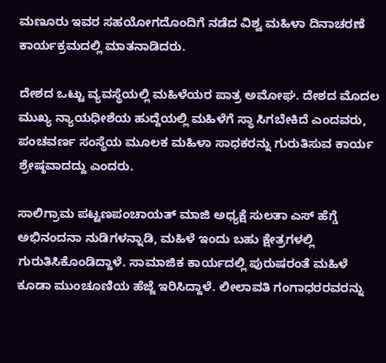ಮಣೂರು ಇವರ ಸಹಯೋಗದೊಂದಿಗೆ ನಡೆದ ವಿಶ್ವ ಮಹಿಳಾ ದಿನಾಚರಣೆ ಕಾರ್ಯಕ್ರಮದಲ್ಲಿ ಮಾತನಾಡಿದರು.

ದೇಶದ ಒಟ್ಟು ವ್ಯವಸ್ಥೆಯಲ್ಲಿ ಮಹಿಳೆಯರ ಪಾತ್ರ ಅಮೋಘ. ದೇಶದ ಮೊದಲ ಮುಖ್ಯ ನ್ಯಾಯಧೀಶೆಯ ಹುದ್ದೆಯಲ್ಲಿ ಮಹಿಳೆಗೆ ಸ್ಥಾ ಸಿಗಬೇಕಿದೆ ಎಂದವರು, ಪಂಚವರ್ಣ ಸಂಸ್ಥೆಯ ಮೂಲಕ ಮಹಿಳಾ ಸಾಧಕರನ್ನು ಗುರುತಿಸುವ ಕಾರ್ಯ ಶ್ರೇಷ್ಠವಾದದ್ದು ಎಂದರು.

ಸಾಲಿಗ್ರಾಮ ಪಟ್ಟಣಪಂಚಾಯತ್ ಮಾಜಿ ಅಧ್ಯಕ್ಷೆ ಸುಲತಾ ಎಸ್ ಹೆಗ್ಡೆ  ಅಭಿನಂದನಾ ನುಡಿಗಳನ್ನಾಡಿ, ಮಹಿಳೆ ಇಂದು ಬಹು ಕ್ಷೇತ್ರಗಳಲ್ಲಿ ಗುರುತಿಸಿಕೊಂಡಿದ್ದಾಳೆ. ಸಾಮಾಜಿಕ ಕಾರ್ಯದಲ್ಲಿ ಪುರುಷರಂತೆ ಮಹಿಳೆ ಕೂಡಾ ಮುಂಚೂಣಿಯ ಹೆಜ್ಜೆ ಇರಿಸಿದ್ದಾಳೆ. ಲೀಲಾವತಿ ಗಂಗಾಧರರವರನ್ನು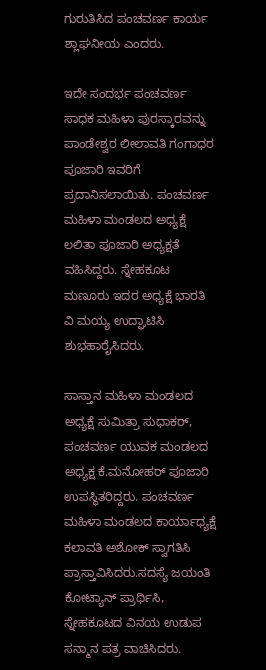ಗುರುತಿಸಿದ ಪಂಚವರ್ಣ ಕಾರ್ಯ ಶ್ಲಾಘನೀಯ ಎಂದರು.

ಇದೇ ಸಂದರ್ಭ ಪಂಚವರ್ಣ ಸಾಧಕ ಮಹಿಳಾ ಪುರಸ್ಕಾರವನ್ನು ಪಾಂಡೇಶ್ವರ ಲೀಲಾವತಿ ಗಂಗಾಧರ ಪೂಜಾರಿ ಇವರಿಗೆ ಪ್ರದಾನಿಸಲಾಯಿತು. ಪಂಚವರ್ಣ ಮಹಿಳಾ ಮಂಡಲದ ಅಧ್ಯಕ್ಷೆ ಲಲಿತಾ ಪೂಜಾರಿ ಅಧ್ಯಕ್ಷತೆ ವಹಿಸಿದ್ದರು. ಸ್ನೇಹಕೂಟ ಮಣೂರು ಇದರ ಅಧ್ಯಕ್ಷೆ ಭಾರತಿ ವಿ ಮಯ್ಯ ಉದ್ಘಾಟಿಸಿ ಶುಭಹಾರೈಸಿದರು.

ಸಾಸ್ತಾನ ಮಹಿಳಾ ಮಂಡಲದ ಅಧ್ಯಕ್ಷೆ ಸುಮಿತ್ರಾ ಸುಧಾಕರ್, ಪಂಚವರ್ಣ ಯುವಕ ಮಂಡಲದ ಅಧ್ಯಕ್ಷ ಕೆ.ಮನೋಹರ್ ಪೂಜಾರಿ ಉಪಸ್ಥಿತರಿದ್ದರು. ಪಂಚವರ್ಣ ಮಹಿಳಾ ಮಂಡಲದ ಕಾರ್ಯಾಧ್ಯಕ್ಷೆ ಕಲಾವತಿ ಅಶೋಕ್ ಸ್ವಾಗತಿಸಿ ಪ್ರಾಸ್ತಾವಿಸಿದರು.ಸದಸ್ಯೆ ಜಯಂತಿ ಕೋಟ್ಯಾನ್ ಪ್ರಾರ್ಥಿಸಿ, ಸ್ನೇಹಕೂಟದ ವಿನಯ ಉಡುಪ ಸನ್ಮಾನ ಪತ್ರ ವಾಚಿಸಿದರು.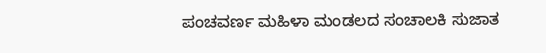ಪಂಚವರ್ಣ ಮಹಿಳಾ ಮಂಡಲದ ಸಂಚಾಲಕಿ ಸುಜಾತ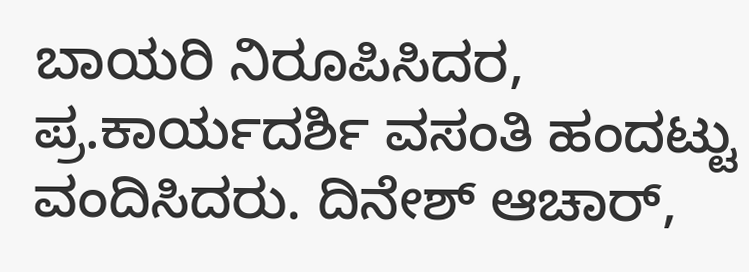ಬಾಯರಿ ನಿರೂಪಿಸಿದರ, ಪ್ರ.ಕಾರ್ಯದರ್ಶಿ ವಸಂತಿ ಹಂದಟ್ಟು ವಂದಿಸಿದರು. ದಿನೇಶ್ ಆಚಾರ್,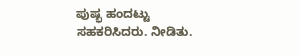ಪುಷ್ಭ ಹಂದಟ್ಟು ಸಹಕರಿಸಿದರು. ನೀಡಿತು.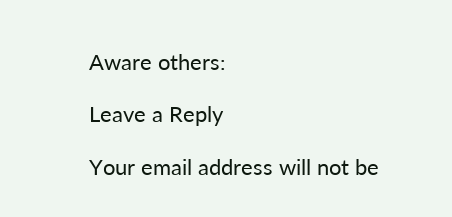Aware others:

Leave a Reply

Your email address will not be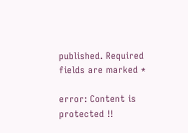published. Required fields are marked *

error: Content is protected !!